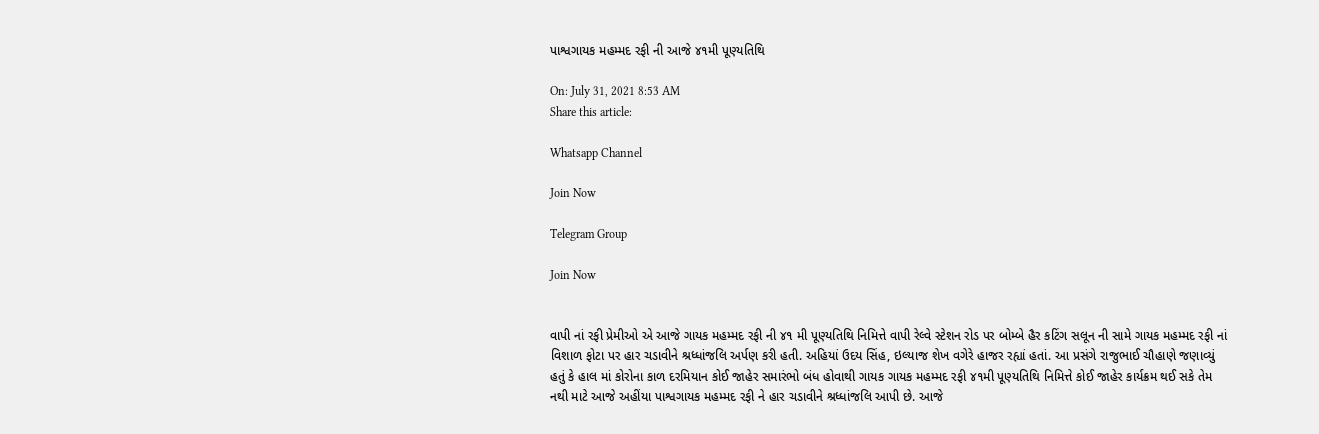પાશ્વગાયક મહમ્મદ રફી ની આજે ૪૧મી પૂણ્યતિથિ

On: July 31, 2021 8:53 AM
Share this article:

Whatsapp Channel

Join Now

Telegram Group

Join Now


વાપી નાં રફી પ્રેમીઓ એ આજે ગાયક મહમ્મદ રફી ની ૪૧ મી પૂણ્યતિથિ નિમિત્તે વાપી રેલ્વે સ્ટેશન રોડ પર બોમ્બે હૈર કટિંગ સલૂન ની સામે ગાયક મહમ્મદ રફી નાં વિશાળ ફોટા પર હાર ચડાવીને શ્રધ્ધાંજલિ અર્પણ કરી હતી. અહિયાં ઉદય સિંહ, ઇલ્યાજ શેખ વગેરે હાજર રહ્યાં હતાં. આ પ્રસંગે રાજુભાઈ ચૌહાણે જણાવ્યું હતું કે હાલ માં કોરોના કાળ દરમિયાન કોઈ જાહેર સમારંભો બંધ હોવાથી ગાયક ગાયક મહમ્મદ રફી ૪૧મી પૂણ્યતિથિ નિમિત્તે કોઈ જાહેર કાર્યક્રમ થઈ સકે તેમ નથી માટે આજે અહીંયા પાશ્વગાયક મહમ્મદ રફી ને હાર ચડાવીને શ્રધ્ધાંજલિ આપી છે. આજે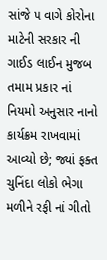સાંજે ૫ વાગે કોરોના માટેની સરકાર ની ગાઈડ લાઈન મુજબ તમામ પ્રકાર નાં નિયમો અનુસાર નાનો કાર્યક્રમ રાખવામાં આવ્યો છે; જ્યાં ફક્ત ચુનિંદા લોકો ભેગા મળીને રફી નાં ગીતો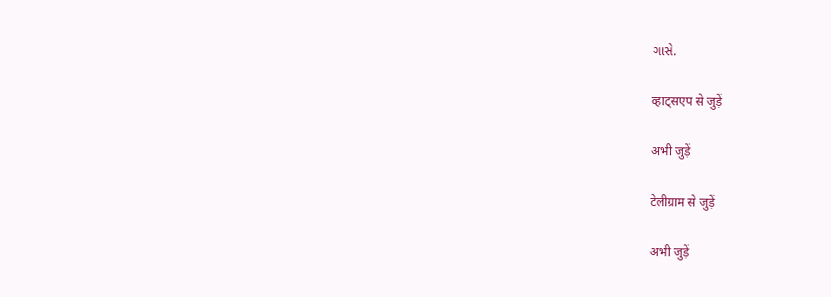ગાસે.

व्हाट्सएप से जुड़ें

अभी जुड़ें

टेलीग्राम से जुड़ें

अभी जुड़ें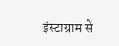इंस्टाग्राम से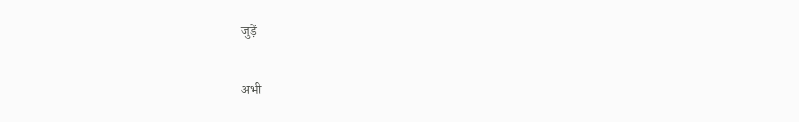जुड़ें

अभी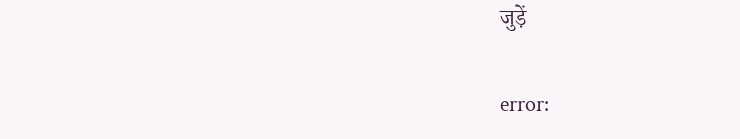जुड़ें

error: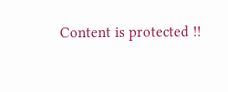Content is protected !!